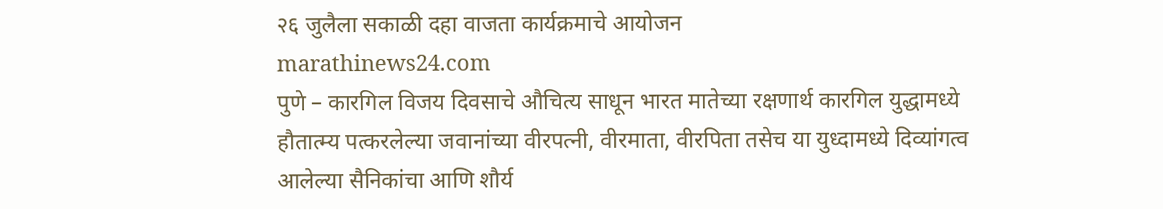२६ जुलैला सकाळी दहा वाजता कार्यक्रमाचे आयोजन
marathinews24.com
पुणे – कारगिल विजय दिवसाचे औचित्य साधून भारत मातेच्या रक्षणार्थ कारगिल युद्धामध्ये हौतात्म्य पत्करलेल्या जवानांच्या वीरपत्नी, वीरमाता, वीरपिता तसेच या युध्दामध्ये दिव्यांगत्व आलेल्या सैनिकांचा आणि शौर्य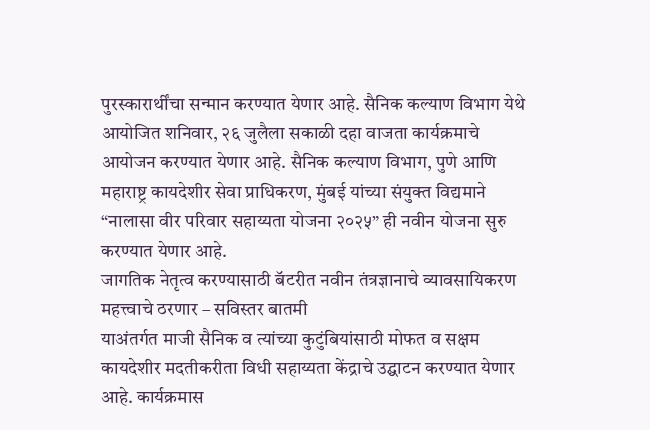पुरस्कारार्थींचा सन्मान करण्यात येणार आहे. सैनिक कल्याण विभाग येथे आयोजित शनिवार, २६ जुलैला सकाळी दहा वाजता कार्यक्रमाचे आयोजन करण्यात येणार आहे. सैनिक कल्याण विभाग, पुणे आणि महाराष्ट्र कायदेशीर सेवा प्राधिकरण, मुंबई यांच्या संयुक्त विद्यमाने “नालासा वीर परिवार सहाय्यता योजना २०२५” ही नवीन योजना सुरु करण्यात येणार आहे.
जागतिक नेतृत्व करण्यासाठी बॅटरीत नवीन तंत्रज्ञानाचे व्यावसायिकरण महत्त्वाचे ठरणार – सविस्तर बातमी
याअंतर्गत माजी सैनिक व त्यांच्या कुटुंबियांसाठी मोफत व सक्षम कायदेशीर मदतीकरीता विधी सहाय्यता केंद्राचे उद्घाटन करण्यात येणार आहे. कार्यक्रमास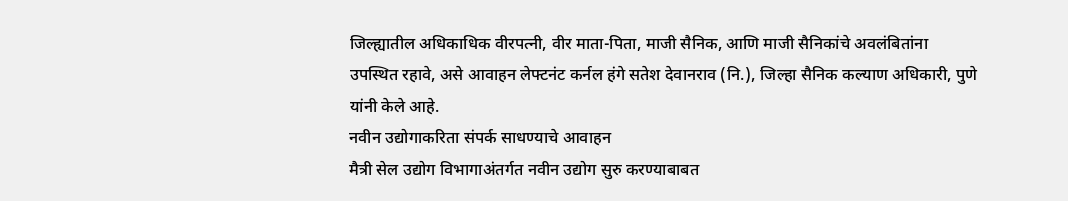जिल्ह्यातील अधिकाधिक वीरपत्नी, वीर माता-पिता, माजी सैनिक, आणि माजी सैनिकांचे अवलंबितांना उपस्थित रहावे, असे आवाहन लेफ्टनंट कर्नल हंगे सतेश देवानराव (नि.), जिल्हा सैनिक कल्याण अधिकारी, पुणे यांनी केले आहे.
नवीन उद्योगाकरिता संपर्क साधण्याचे आवाहन
मैत्री सेल उद्योग विभागाअंतर्गत नवीन उद्योग सुरु करण्याबाबत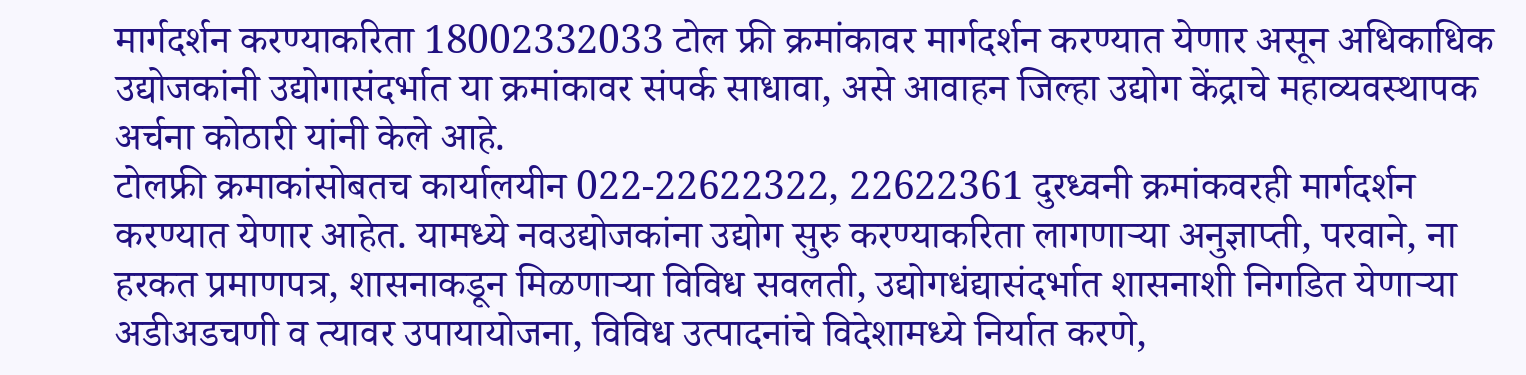मार्गदर्शन करण्याकरिता 18002332033 टोल फ्री क्रमांकावर मार्गदर्शन करण्यात येणार असून अधिकाधिक उद्योजकांनी उद्योगासंदर्भात या क्रमांकावर संपर्क साधावा, असे आवाहन जिल्हा उद्योग केंद्राचे महाव्यवस्थापक अर्चना कोठारी यांनी केले आहे.
टोलफ्री क्रमाकांसोबतच कार्यालयीन 022-22622322, 22622361 दुरध्वनी क्रमांकवरही मार्गदर्शन करण्यात येणार आहेत. यामध्ये नवउद्योजकांना उद्योग सुरु करण्याकरिता लागणाऱ्या अनुज्ञाप्ती, परवाने, ना हरकत प्रमाणपत्र, शासनाकडून मिळणाऱ्या विविध सवलती, उद्योगधंद्यासंदर्भात शासनाशी निगडित येणाऱ्या अडीअडचणी व त्यावर उपायायोजना, विविध उत्पादनांचे विदेशामध्ये निर्यात करणे,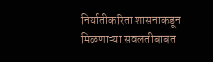निर्यातीकरिता शासनाकडून मिळणाऱ्या सवलतीबाबत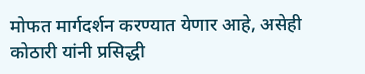मोफत मार्गदर्शन करण्यात येणार आहे, असेही कोठारी यांनी प्रसिद्धी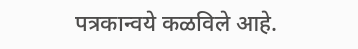पत्रकान्वये कळविले आहे.